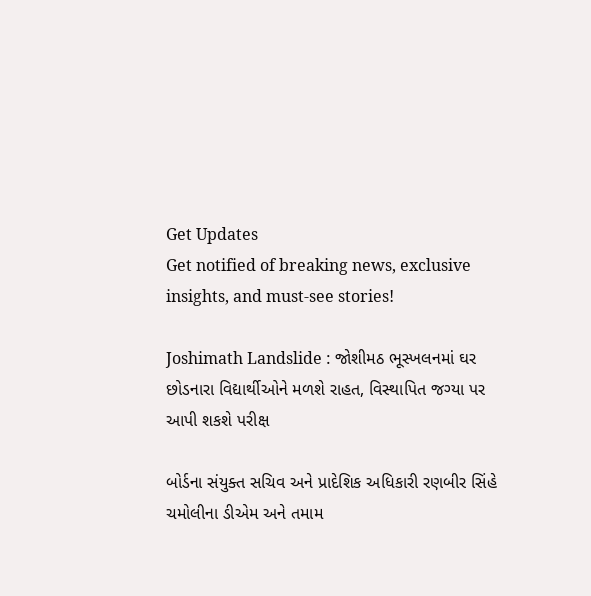Get Updates
Get notified of breaking news, exclusive insights, and must-see stories!

Joshimath Landslide : જોશીમઠ ભૂસ્ખલનમાં ઘર છોડનારા વિદ્યાર્થીઓને મળશે રાહત, વિસ્થાપિત જગ્યા પર આપી શકશે પરીક્ષ

બોર્ડના સંયુક્ત સચિવ અને પ્રાદેશિક અધિકારી રણબીર સિંહે ચમોલીના ડીએમ અને તમામ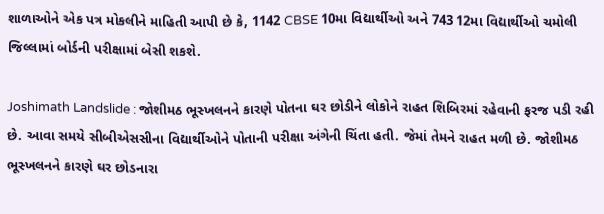શાળાઓને એક પત્ર મોકલીને માહિતી આપી છે કે, 1142 CBSE 10મા વિદ્યાર્થીઓ અને 743 12મા વિદ્યાર્થીઓ ચમોલી જિલ્લામાં બોર્ડની પરીક્ષામાં બેસી શકશે.

Joshimath Landslide : જોશીમઠ ભૂસ્ખલનને કારણે પોતના ઘર છોડીને લોકોને રાહત શિબિરમાં રહેવાની ફરજ પડી રહી છે. આવા સમયે સીબીએસસીના વિદ્યાર્થીઓને પોતાની પરીક્ષા અંગેની ચિંતા હતી. જેમાં તેમને રાહત મળી છે. જોશીમઠ ભૂસ્ખલનને કારણે ઘર છોડનારા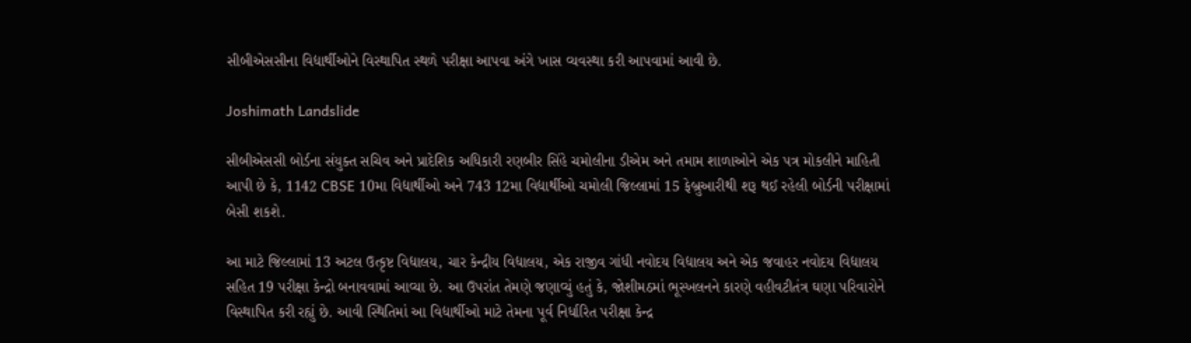સીબીએસસીના વિદ્યાર્થીઓને વિસ્થાપિત સ્થળે પરીક્ષા આપવા અંગે ખાસ વ્યવસ્થા કરી આપવામાં આવી છે.

Joshimath Landslide

સીબીએસસી બોર્ડના સંયુક્ત સચિવ અને પ્રાદેશિક અધિકારી રણબીર સિંહે ચમોલીના ડીએમ અને તમામ શાળાઓને એક પત્ર મોકલીને માહિતી આપી છે કે, 1142 CBSE 10મા વિદ્યાર્થીઓ અને 743 12મા વિદ્યાર્થીઓ ચમોલી જિલ્લામાં 15 ફેબ્રુઆરીથી શરૂ થઈ રહેલી બોર્ડની પરીક્ષામાં બેસી શકશે.

આ માટે જિલ્લામાં 13 અટલ ઉત્કૃષ્ટ વિદ્યાલય, ચાર કેન્દ્રીય વિદ્યાલય, એક રાજીવ ગાંધી નવોદય વિદ્યાલય અને એક જવાહર નવોદય વિદ્યાલય સહિત 19 પરીક્ષા કેન્દ્રો બનાવવામાં આવ્યા છે. આ ઉપરાંત તેમણે જણાવ્યું હતું કે, જોશીમઠમાં ભૂસ્ખલનને કારણે વહીવટીતંત્ર ઘણા પરિવારોને વિસ્થાપિત કરી રહ્યું છે. આવી સ્થિતિમાં આ વિદ્યાર્થીઓ માટે તેમના પૂર્વ નિર્ધારિત પરીક્ષા કેન્દ્ર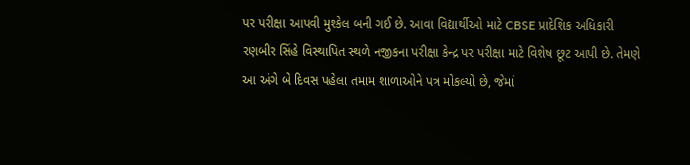પર પરીક્ષા આપવી મુશ્કેલ બની ગઈ છે. આવા વિદ્યાર્થીઓ માટે CBSE પ્રાદેશિક અધિકારી રણબીર સિંહે વિસ્થાપિત સ્થળે નજીકના પરીક્ષા કેન્દ્ર પર પરીક્ષા માટે વિશેષ છૂટ આપી છે. તેમણે આ અંગે બે દિવસ પહેલા તમામ શાળાઓને પત્ર મોકલ્યો છે, જેમાં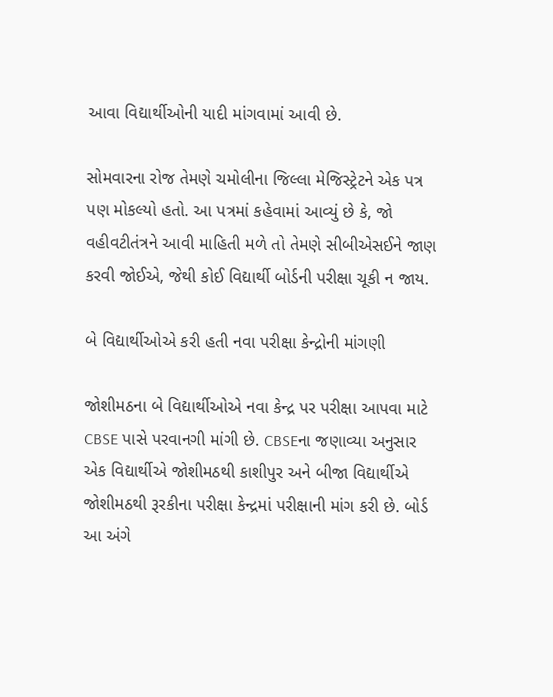આવા વિદ્યાર્થીઓની યાદી માંગવામાં આવી છે.

સોમવારના રોજ તેમણે ચમોલીના જિલ્લા મેજિસ્ટ્રેટને એક પત્ર પણ મોકલ્યો હતો. આ પત્રમાં કહેવામાં આવ્યું છે કે, જો વહીવટીતંત્રને આવી માહિતી મળે તો તેમણે સીબીએસઈને જાણ કરવી જોઈએ, જેથી કોઈ વિદ્યાર્થી બોર્ડની પરીક્ષા ચૂકી ન જાય.

બે વિદ્યાર્થીઓએ કરી હતી નવા પરીક્ષા કેન્દ્રોની માંગણી

જોશીમઠના બે વિદ્યાર્થીઓએ નવા કેન્દ્ર પર પરીક્ષા આપવા માટે CBSE પાસે પરવાનગી માંગી છે. CBSEના જણાવ્યા અનુસાર એક વિદ્યાર્થીએ જોશીમઠથી કાશીપુર અને બીજા વિદ્યાર્થીએ જોશીમઠથી રૂરકીના પરીક્ષા કેન્દ્રમાં પરીક્ષાની માંગ કરી છે. બોર્ડ આ અંગે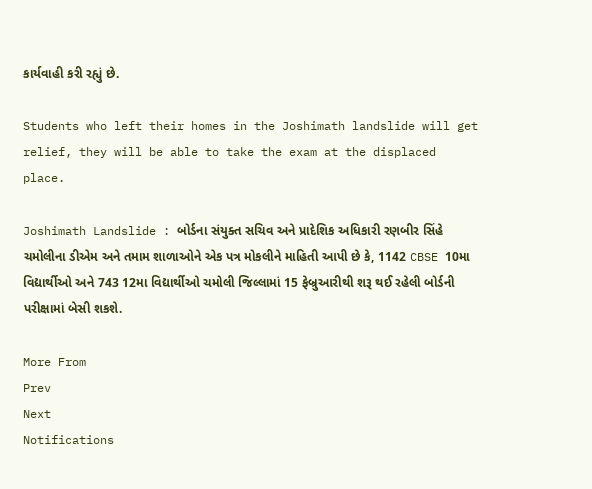કાર્યવાહી કરી રહ્યું છે.

Students who left their homes in the Joshimath landslide will get relief, they will be able to take the exam at the displaced place.

Joshimath Landslide : બોર્ડના સંયુક્ત સચિવ અને પ્રાદેશિક અધિકારી રણબીર સિંહે ચમોલીના ડીએમ અને તમામ શાળાઓને એક પત્ર મોકલીને માહિતી આપી છે કે, 1142 CBSE 10મા વિદ્યાર્થીઓ અને 743 12મા વિદ્યાર્થીઓ ચમોલી જિલ્લામાં 15 ફેબ્રુઆરીથી શરૂ થઈ રહેલી બોર્ડની પરીક્ષામાં બેસી શકશે.

More From
Prev
Next
Notifications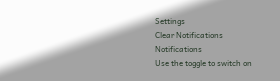Settings
Clear Notifications
Notifications
Use the toggle to switch on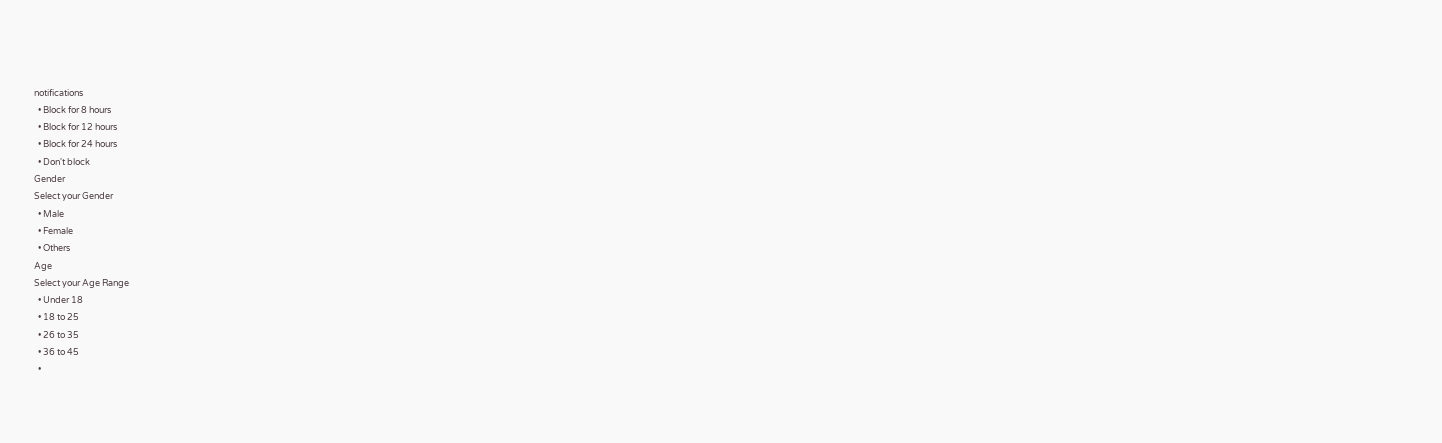notifications
  • Block for 8 hours
  • Block for 12 hours
  • Block for 24 hours
  • Don't block
Gender
Select your Gender
  • Male
  • Female
  • Others
Age
Select your Age Range
  • Under 18
  • 18 to 25
  • 26 to 35
  • 36 to 45
  •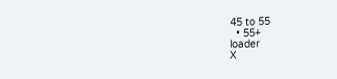45 to 55
  • 55+
loader
X